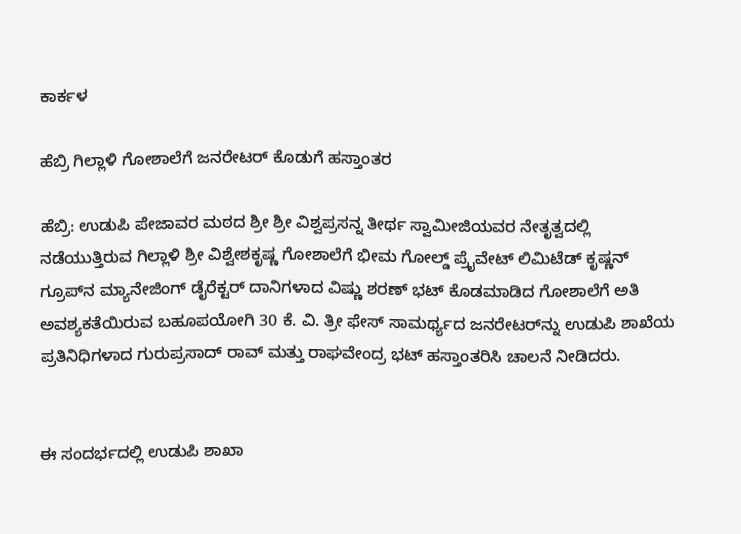ಕಾರ್ಕಳ

ಹೆಬ್ರಿ ಗಿಲ್ಲಾಳಿ ಗೋಶಾಲೆಗೆ ಜನರೇಟರ್ ಕೊಡುಗೆ ಹಸ್ತಾಂತರ

ಹೆಬ್ರಿ: ಉಡುಪಿ ಪೇಜಾವರ ಮಠದ ಶ್ರೀ ಶ್ರೀ ವಿಶ್ವಪ್ರಸನ್ನ ತೀರ್ಥ ಸ್ವಾಮೀಜಿಯವರ ನೇತೃತ್ವದಲ್ಲಿ ನಡೆಯುತ್ತಿರುವ ಗಿಲ್ಲಾಳಿ ಶ್ರೀ ವಿಶ್ವೇಶಕೃಷ್ಣ ಗೋಶಾಲೆಗೆ ಭೀಮ ಗೋಲ್ಡ್ ಪ್ರೈವೇಟ್ ಲಿಮಿಟೆಡ್ ಕೃಷ್ಣನ್ ಗ್ರೂಪ್‌ನ ಮ್ಯಾನೇಜಿಂಗ್ ಡೈರೆಕ್ಟರ್ ದಾನಿಗಳಾದ ವಿಷ್ಣು ಶರಣ್ ಭಟ್ ಕೊಡಮಾಡಿದ ಗೋಶಾಲೆಗೆ ಅತಿ ಅವಶ್ಯಕತೆಯಿರುವ ಬಹೂಪಯೋಗಿ 30 ಕೆ. ವಿ. ತ್ರೀ ಫೇಸ್ ಸಾಮರ್ಥ್ಯದ ಜನರೇಟರ್‌ನ್ನು ಉಡುಪಿ ಶಾಖೆಯ ಪ್ರತಿನಿಧಿಗಳಾದ ಗುರುಪ್ರಸಾದ್ ರಾವ್ ಮತ್ತು ರಾಘವೇಂದ್ರ ಭಟ್ ಹಸ್ತಾಂತರಿಸಿ ಚಾಲನೆ ನೀಡಿದರು.


ಈ ಸಂದರ್ಭದಲ್ಲಿ ಉಡುಪಿ ಶಾಖಾ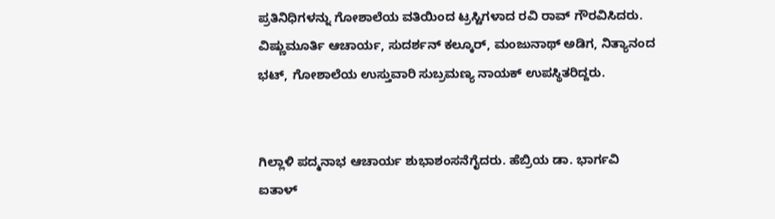ಪ್ರತಿನಿಧಿಗಳನ್ನು ಗೋಶಾಲೆಯ ವತಿಯಿಂದ ಟ್ರಸ್ಟಿಗಳಾದ ರವಿ ರಾವ್ ಗೌರವಿಸಿದರು.
ವಿಷ್ಣುಮೂರ್ತಿ ಆಚಾರ್ಯ, ಸುದರ್ಶನ್ ಕಲ್ಕೂರ್, ಮಂಜುನಾಥ್ ಅಡಿಗ, ನಿತ್ಯಾನಂದ ಭಟ್, ಗೋಶಾಲೆಯ ಉಸ್ತುವಾರಿ ಸುಬ್ರಮಣ್ಯ ನಾಯಕ್ ಉಪಸ್ಥಿತರಿದ್ದರು.


ಗಿಲ್ಲಾಳಿ ಪದ್ಮನಾಭ ಆಚಾರ್ಯ ಶುಭಾಶಂಸನೆಗೈದರು. ಹೆಬ್ರಿಯ ಡಾ. ಭಾರ್ಗವಿ ಐತಾಳ್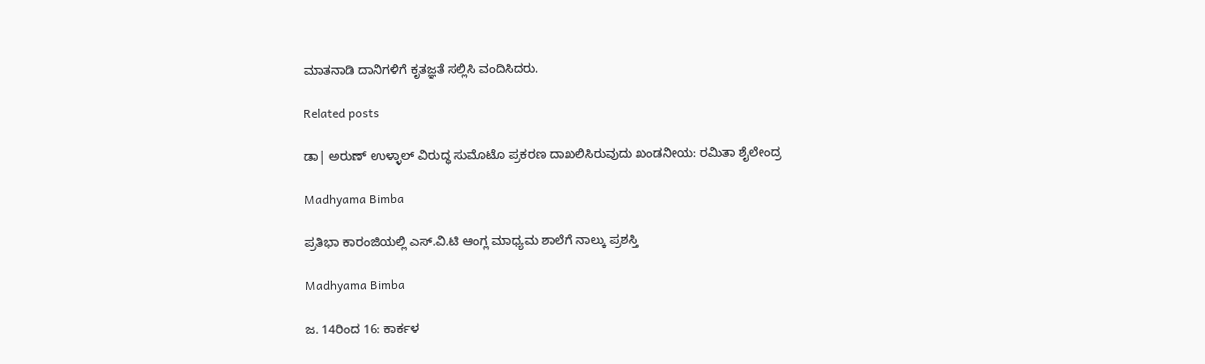ಮಾತನಾಡಿ ದಾನಿಗಳಿಗೆ ಕೃತಜ್ಞತೆ ಸಲ್ಲಿಸಿ ವಂದಿಸಿದರು.

Related posts

ಡಾ| ಅರುಣ್ ಉಳ್ಳಾಲ್ ವಿರುದ್ಧ ಸುಮೊಟೊ ಪ್ರಕರಣ ದಾಖಲಿಸಿರುವುದು ಖಂಡನೀಯ: ರಮಿತಾ ಶೈಲೇಂದ್ರ

Madhyama Bimba

ಪ್ರತಿಭಾ ಕಾರಂಜಿಯಲ್ಲಿ ಎಸ್.ವಿ.ಟಿ ಆಂಗ್ಲ ಮಾಧ್ಯಮ ಶಾಲೆಗೆ ನಾಲ್ಕು ಪ್ರಶಸ್ತಿ

Madhyama Bimba

ಜ. 14ರಿಂದ 16: ಕಾರ್ಕಳ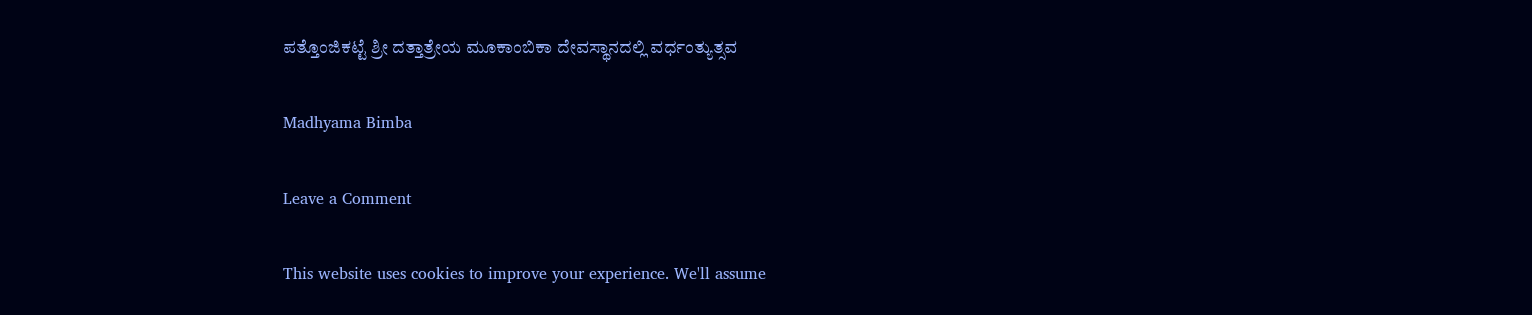ಪತ್ತೊಂಜಿಕಟ್ಟೆ ಶ್ರೀ ದತ್ತಾತ್ರೇಯ ಮೂಕಾಂಬಿಕಾ ದೇವಸ್ಥಾನದಲ್ಲಿ ವರ್ಧಂತ್ಯುತ್ಸವ

Madhyama Bimba

Leave a Comment

This website uses cookies to improve your experience. We'll assume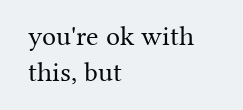you're ok with this, but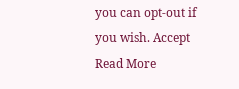you can opt-out if you wish. Accept Read More